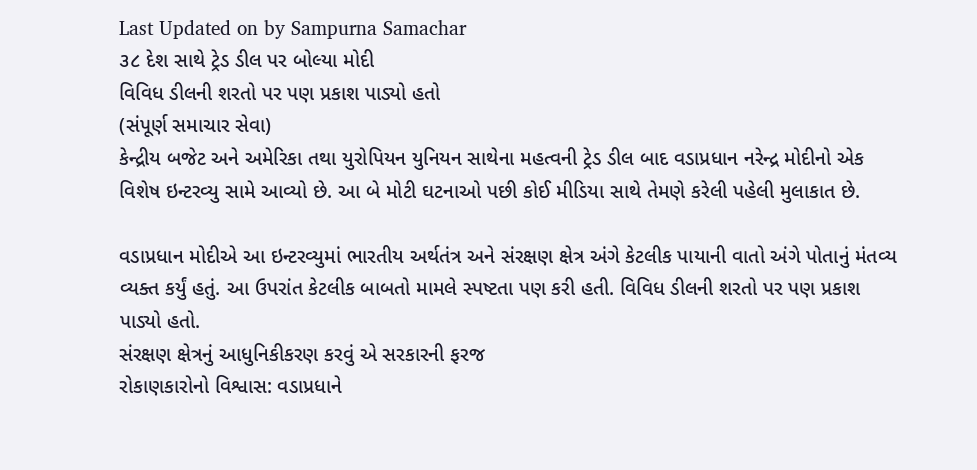Last Updated on by Sampurna Samachar
૩૮ દેશ સાથે ટ્રેડ ડીલ પર બોલ્યા મોદી
વિવિધ ડીલની શરતો પર પણ પ્રકાશ પાડ્યો હતો
(સંપૂર્ણ સમાચાર સેવા)
કેન્દ્રીય બજેટ અને અમેરિકા તથા યુરોપિયન યુનિયન સાથેના મહત્વની ટ્રેડ ડીલ બાદ વડાપ્રધાન નરેન્દ્ર મોદીનો એક વિશેષ ઇન્ટરવ્યુ સામે આવ્યો છે. આ બે મોટી ઘટનાઓ પછી કોઈ મીડિયા સાથે તેમણે કરેલી પહેલી મુલાકાત છે.

વડાપ્રધાન મોદીએ આ ઇન્ટરવ્યુમાં ભારતીય અર્થતંત્ર અને સંરક્ષણ ક્ષેત્ર અંગે કેટલીક પાયાની વાતો અંગે પોતાનું મંતવ્ય વ્યક્ત કર્યું હતું. આ ઉપરાંત કેટલીક બાબતો મામલે સ્પષ્ટતા પણ કરી હતી. વિવિધ ડીલની શરતો પર પણ પ્રકાશ પાડ્યો હતો.
સંરક્ષણ ક્ષેત્રનું આધુનિકીકરણ કરવું એ સરકારની ફરજ
રોકાણકારોનો વિશ્વાસ: વડાપ્રધાને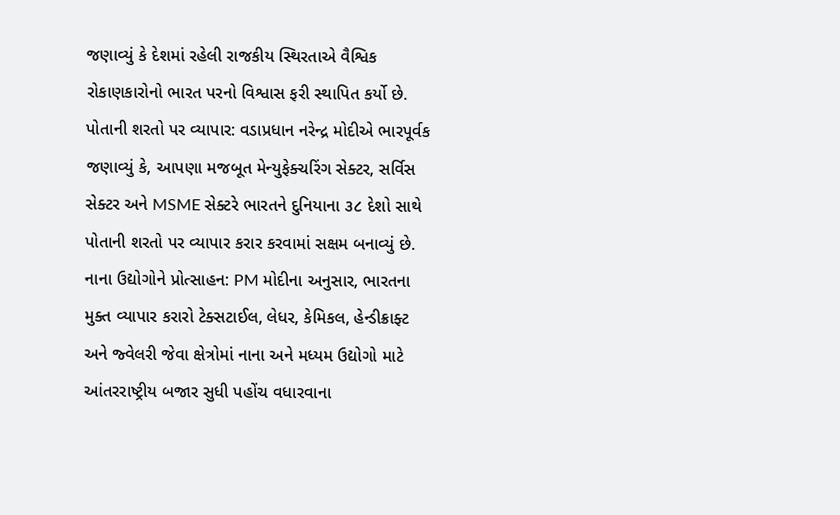જણાવ્યું કે દેશમાં રહેલી રાજકીય સ્થિરતાએ વૈશ્વિક રોકાણકારોનો ભારત પરનો વિશ્વાસ ફરી સ્થાપિત કર્યો છે.
પોતાની શરતો પર વ્યાપાર: વડાપ્રધાન નરેન્દ્ર મોદીએ ભારપૂર્વક જણાવ્યું કે, આપણા મજબૂત મેન્યુફેક્ચરિંગ સેક્ટર, સર્વિસ સેક્ટર અને MSME સેક્ટરે ભારતને દુનિયાના ૩૮ દેશો સાથે પોતાની શરતો પર વ્યાપાર કરાર કરવામાં સક્ષમ બનાવ્યું છે.
નાના ઉદ્યોગોને પ્રોત્સાહન: PM મોદીના અનુસાર, ભારતના મુક્ત વ્યાપાર કરારો ટેક્સટાઈલ, લેધર, કેમિકલ, હેન્ડીક્રાફ્ટ અને જ્વેલરી જેવા ક્ષેત્રોમાં નાના અને મધ્યમ ઉદ્યોગો માટે આંતરરાષ્ટ્રીય બજાર સુધી પહોંચ વધારવાના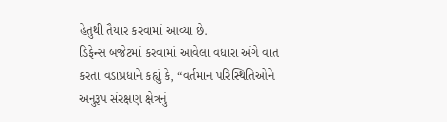હેતુથી તૈયાર કરવામાં આવ્યા છે.
ડિફેન્સ બજેટમાં કરવામાં આવેલા વધારા અંગે વાત કરતા વડાપ્રધાને કહ્યું કે, “વર્તમાન પરિસ્થિતિઓને અનુરૂપ સંરક્ષણ ક્ષેત્રનું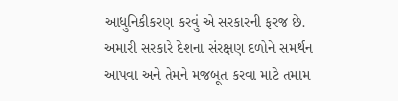આધુનિકીકરણ કરવું એ સરકારની ફરજ છે. અમારી સરકારે દેશના સંરક્ષણ દળોને સમર્થન આપવા અને તેમને મજબૂત કરવા માટે તમામ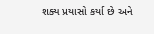શક્ય પ્રયાસો કર્યા છે અને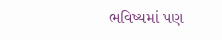ભવિષ્યમાં પણ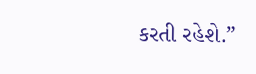કરતી રહેશે.”